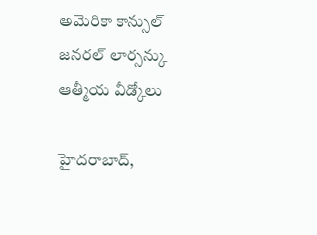అమెరికా కాన్సుల్ జనరల్ లార్సన్కు ఆత్మీయ వీడ్కోలు

హైదరాబాద్,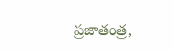ప్రజాతంత్ర,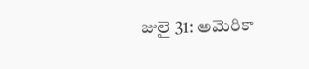జులై 31: అమెరికా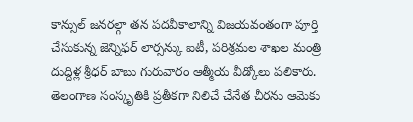కాన్సుల్ జనరల్గా తన పదవీకాలాన్ని విజయవంతంగా పూర్తి చేసుకున్న జెన్నిఫర్ లార్సన్కు ఐటీ, పరిశ్రమల శాఖల మంత్రి దుద్దిళ్ల శ్రీధర్ బాబు గురువారం ఆత్మీయ వీడ్కోలు పలికారు. తెలంగాణ సంస్కృతికి ప్రతీకగా నిలిచే చేనేత చీరను ఆమెకు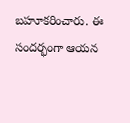బహూకరించారు. ఈ సందర్భంగా ఆయన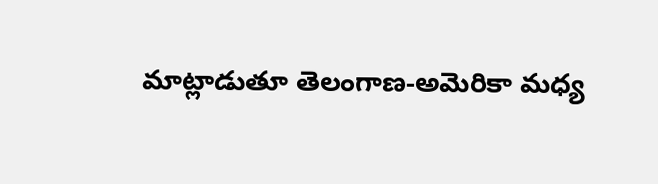మాట్లాడుతూ తెలంగాణ-అమెరికా మధ్య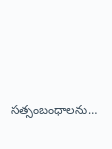సత్సంబంధాలను…